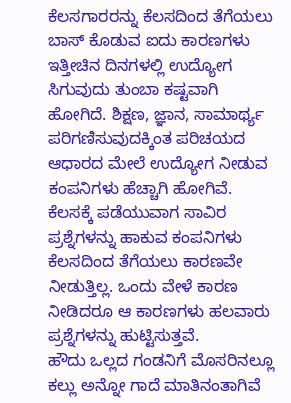ಕೆಲಸಗಾರರನ್ನು ಕೆಲಸದಿಂದ ತೆಗೆಯಲು ಬಾಸ್ ಕೊಡುವ ಐದು ಕಾರಣಗಳು
ಇತ್ತೀಚಿನ ದಿನಗಳಲ್ಲಿ ಉದ್ಯೋಗ ಸಿಗುವುದು ತುಂಬಾ ಕಷ್ಟವಾಗಿ ಹೋಗಿದೆ. ಶಿಕ್ಷಣ, ಜ್ಞಾನ, ಸಾಮಾರ್ಥ್ಯ ಪರಿಗಣಿಸುವುದಕ್ಕಿಂತ ಪರಿಚಯದ ಆಧಾರದ ಮೇಲೆ ಉದ್ಯೋಗ ನೀಡುವ ಕಂಪನಿಗಳು ಹೆಚ್ಚಾಗಿ ಹೋಗಿವೆ. ಕೆಲಸಕ್ಕೆ ಪಡೆಯುವಾಗ ಸಾವಿರ ಪ್ರಶ್ನೆಗಳನ್ನು ಹಾಕುವ ಕಂಪನಿಗಳು ಕೆಲಸದಿಂದ ತೆಗೆಯಲು ಕಾರಣವೇ ನೀಡುತ್ತಿಲ್ಲ. ಒಂದು ವೇಳೆ ಕಾರಣ ನೀಡಿದರೂ ಆ ಕಾರಣಗಳು ಹಲವಾರು ಪ್ರಶ್ನೆಗಳನ್ನು ಹುಟ್ಟಿಸುತ್ತವೆ.
ಹೌದು ಒಲ್ಲದ ಗಂಡನಿಗೆ ಮೊಸರಿನಲ್ಲೂ ಕಲ್ಲು ಅನ್ನೋ ಗಾದೆ ಮಾತಿನಂತಾಗಿವೆ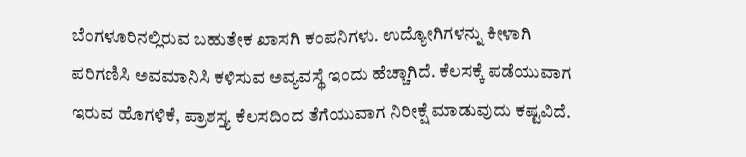ಬೆಂಗಳೂರಿನಲ್ಲಿರುವ ಬಹುತೇಕ ಖಾಸಗಿ ಕಂಪನಿಗಳು. ಉದ್ಯೋಗಿಗಳನ್ನು ಕೀಳಾಗಿ ಪರಿಗಣಿಸಿ ಅವಮಾನಿಸಿ ಕಳಿಸುವ ಅವ್ಯವಸ್ಥೆ ಇಂದು ಹೆಚ್ಚಾಗಿದೆ. ಕೆಲಸಕ್ಕೆ ಪಡೆಯುವಾಗ ಇರುವ ಹೊಗಳಿಕೆ, ಪ್ರಾಶಸ್ತ್ಯ ಕೆಲಸದಿಂದ ತೆಗೆಯುವಾಗ ನಿರೀಕ್ಷೆ ಮಾಡುವುದು ಕಷ್ಟವಿದೆ.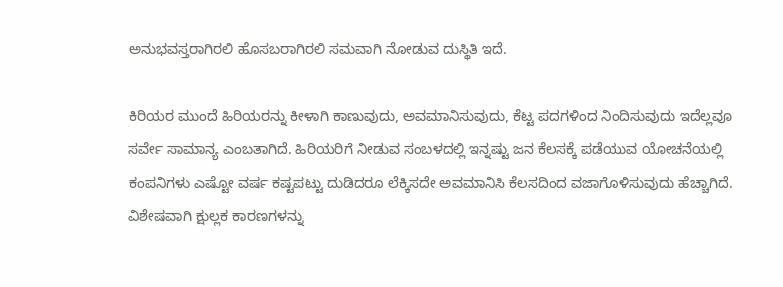ಅನುಭವಸ್ತರಾಗಿರಲಿ ಹೊಸಬರಾಗಿರಲಿ ಸಮವಾಗಿ ನೋಡುವ ದುಸ್ಥಿತಿ ಇದೆ.

ಕಿರಿಯರ ಮುಂದೆ ಹಿರಿಯರನ್ನು ಕೀಳಾಗಿ ಕಾಣುವುದು, ಅವಮಾನಿಸುವುದು, ಕೆಟ್ಟ ಪದಗಳಿಂದ ನಿಂದಿಸುವುದು ಇದೆಲ್ಲವೂ ಸರ್ವೇ ಸಾಮಾನ್ಯ ಎಂಬತಾಗಿದೆ. ಹಿರಿಯರಿಗೆ ನೀಡುವ ಸಂಬಳದಲ್ಲಿ ಇನ್ನಷ್ಟು ಜನ ಕೆಲಸಕ್ಕೆ ಪಡೆಯುವ ಯೋಚನೆಯಲ್ಲಿ ಕಂಪನಿಗಳು ಎಷ್ಟೋ ವರ್ಷ ಕಷ್ಟಪಟ್ಟು ದುಡಿದರೂ ಲೆಕ್ಕಿಸದೇ ಅವಮಾನಿಸಿ ಕೆಲಸದಿಂದ ವಜಾಗೊಳಿಸುವುದು ಹೆಚ್ಚಾಗಿದೆ. ವಿಶೇಷವಾಗಿ ಕ್ಷುಲ್ಲಕ ಕಾರಣಗಳನ್ನು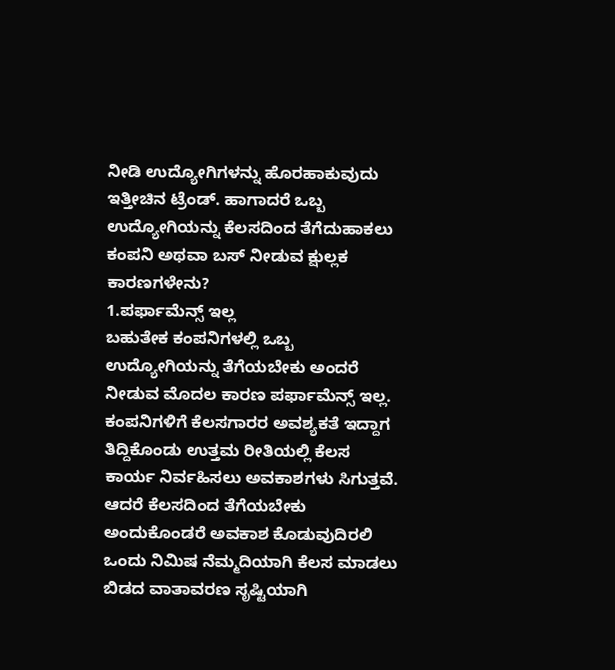ನೀಡಿ ಉದ್ಯೋಗಿಗಳನ್ನು ಹೊರಹಾಕುವುದು ಇತ್ತೀಚಿನ ಟ್ರೆಂಡ್. ಹಾಗಾದರೆ ಒಬ್ಬ ಉದ್ಯೋಗಿಯನ್ನು ಕೆಲಸದಿಂದ ತೆಗೆದುಹಾಕಲು ಕಂಪನಿ ಅಥವಾ ಬಸ್ ನೀಡುವ ಕ್ಷುಲ್ಲಕ ಕಾರಣಗಳೇನು?
1.ಪರ್ಫಾಮೆನ್ಸ್ ಇಲ್ಲ
ಬಹುತೇಕ ಕಂಪನಿಗಳಲ್ಲಿ ಒಬ್ಬ ಉದ್ಯೋಗಿಯನ್ನು ತೆಗೆಯಬೇಕು ಅಂದರೆ ನೀಡುವ ಮೊದಲ ಕಾರಣ ಪರ್ಫಾಮೆನ್ಸ್ ಇಲ್ಲ. ಕಂಪನಿಗಳಿಗೆ ಕೆಲಸಗಾರರ ಅವಶ್ಯಕತೆ ಇದ್ದಾಗ ತಿದ್ದಿಕೊಂಡು ಉತ್ತಮ ರೀತಿಯಲ್ಲಿ ಕೆಲಸ ಕಾರ್ಯ ನಿರ್ವಹಿಸಲು ಅವಕಾಶಗಳು ಸಿಗುತ್ತವೆ. ಆದರೆ ಕೆಲಸದಿಂದ ತೆಗೆಯಬೇಕು ಅಂದುಕೊಂಡರೆ ಅವಕಾಶ ಕೊಡುವುದಿರಲಿ ಒಂದು ನಿಮಿಷ ನೆಮ್ಮದಿಯಾಗಿ ಕೆಲಸ ಮಾಡಲು ಬಿಡದ ವಾತಾವರಣ ಸೃಷ್ಟಿಯಾಗಿ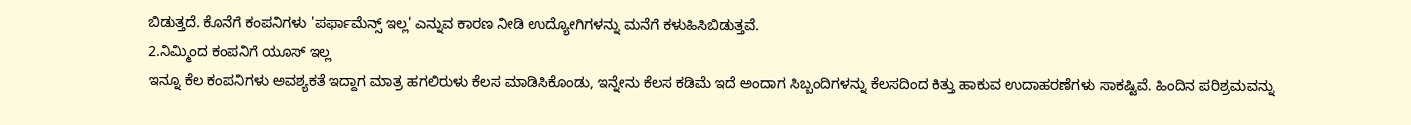ಬಿಡುತ್ತದೆ. ಕೊನೆಗೆ ಕಂಪನಿಗಳು 'ಪರ್ಫಾಮೆನ್ಸ್ ಇಲ್ಲ' ಎನ್ನುವ ಕಾರಣ ನೀಡಿ ಉದ್ಯೋಗಿಗಳನ್ನು ಮನೆಗೆ ಕಳುಹಿಸಿಬಿಡುತ್ತವೆ.
2.ನಿಮ್ಮಿಂದ ಕಂಪನಿಗೆ ಯೂಸ್ ಇಲ್ಲ
ಇನ್ನೂ ಕೆಲ ಕಂಪನಿಗಳು ಅವಶ್ಯಕತೆ ಇದ್ದಾಗ ಮಾತ್ರ ಹಗಲಿರುಳು ಕೆಲಸ ಮಾಡಿಸಿಕೊಂಡು, ಇನ್ನೇನು ಕೆಲಸ ಕಡಿಮೆ ಇದೆ ಅಂದಾಗ ಸಿಬ್ಬಂದಿಗಳನ್ನು ಕೆಲಸದಿಂದ ಕಿತ್ತು ಹಾಕುವ ಉದಾಹರಣೆಗಳು ಸಾಕಷ್ಟಿವೆ. ಹಿಂದಿನ ಪರಿಶ್ರಮವನ್ನು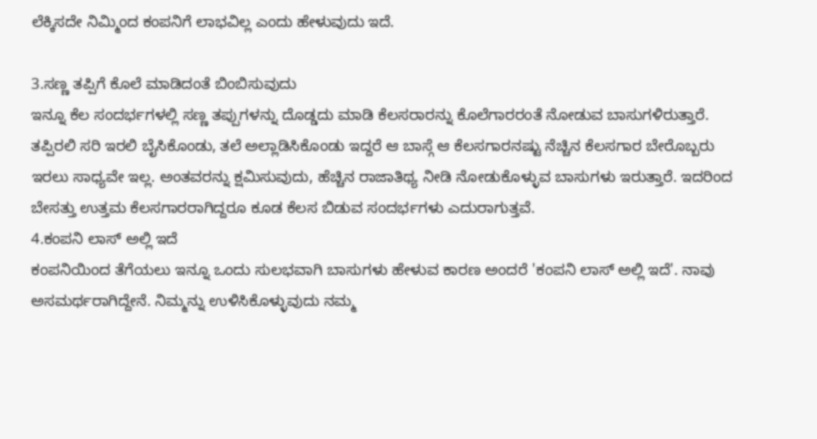ಲೆಕ್ಕಿಸದೇ ನಿಮ್ಮಿಂದ ಕಂಪನಿಗೆ ಲಾಭವಿಲ್ಲ ಎಂದು ಹೇಳುವುದು ಇದೆ.

3.ಸಣ್ಣ ತಪ್ಪಿಗೆ ಕೊಲೆ ಮಾಡಿದಂತೆ ಬಿಂಬಿಸುವುದು
ಇನ್ನೂ ಕೆಲ ಸಂದರ್ಭಗಳಲ್ಲಿ ಸಣ್ಣ ತಪ್ಪುಗಳನ್ನು ದೊಡ್ಡದು ಮಾಡಿ ಕೆಲಸರಾರನ್ನು ಕೊಲೆಗಾರರಂತೆ ನೋಡುವ ಬಾಸುಗಳಿರುತ್ತಾರೆ. ತಪ್ಪಿರಲಿ ಸರಿ ಇರಲಿ ಬೈಸಿಕೊಂಡು, ತಲೆ ಅಲ್ಲಾಡಿಸಿಕೊಂಡು ಇದ್ದರೆ ಆ ಬಾಸ್ಗೆ ಆ ಕೆಲಸಗಾರನಷ್ಟು ನೆಚ್ಚಿನ ಕೆಲಸಗಾರ ಬೇರೊಬ್ಬರು ಇರಲು ಸಾಧ್ಯವೇ ಇಲ್ಲ. ಅಂತವರನ್ನು ಕ್ಷಮಿಸುವುದು, ಹೆಚ್ಚಿನ ರಾಜಾತಿಥ್ಯ ನೀಡಿ ನೋಡುಕೊಳ್ಳುವ ಬಾಸುಗಳು ಇರುತ್ತಾರೆ. ಇದರಿಂದ ಬೇಸತ್ತು ಉತ್ತಮ ಕೆಲಸಗಾರರಾಗಿದ್ದರೂ ಕೂಡ ಕೆಲಸ ಬಿಡುವ ಸಂದರ್ಭಗಳು ಎದುರಾಗುತ್ತವೆ.
4.ಕಂಪನಿ ಲಾಸ್ ಅಲ್ಲಿ ಇದೆ
ಕಂಪನಿಯಿಂದ ತೆಗೆಯಲು ಇನ್ನೂ ಒಂದು ಸುಲಭವಾಗಿ ಬಾಸುಗಳು ಹೇಳುವ ಕಾರಣ ಅಂದರೆ 'ಕಂಪನಿ ಲಾಸ್ ಅಲ್ಲಿ ಇದೆ'. ನಾವು ಅಸಮರ್ಥರಾಗಿದ್ದೇನೆ. ನಿಮ್ಮನ್ನು ಉಳಿಸಿಕೊಳ್ಳುವುದು ನಮ್ಮ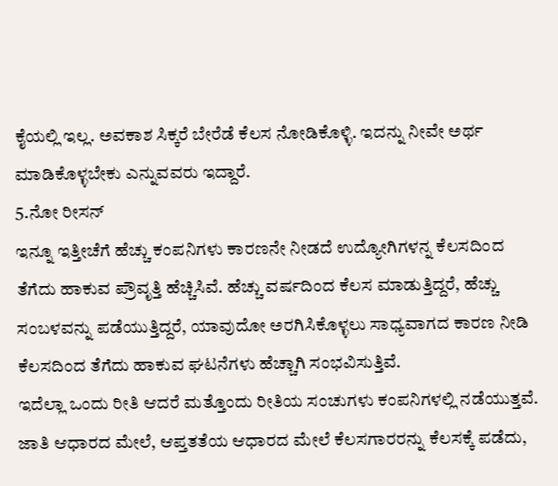ಕೈಯಲ್ಲಿ ಇಲ್ಲ. ಅವಕಾಶ ಸಿಕ್ಕರೆ ಬೇರೆಡೆ ಕೆಲಸ ನೋಡಿಕೊಳ್ಳಿ. ಇದನ್ನು ನೀವೇ ಅರ್ಥ ಮಾಡಿಕೊಳ್ಳಬೇಕು ಎನ್ನುವವರು ಇದ್ದಾರೆ.
5.ನೋ ರೀಸನ್
ಇನ್ನೂ ಇತ್ತೀಚೆಗೆ ಹೆಚ್ಚು ಕಂಪನಿಗಳು ಕಾರಣನೇ ನೀಡದೆ ಉದ್ಯೋಗಿಗಳನ್ನ ಕೆಲಸದಿಂದ ತೆಗೆದು ಹಾಕುವ ಪ್ರೌವೃತ್ತಿ ಹೆಚ್ಚಿಸಿವೆ. ಹೆಚ್ಚು ವರ್ಷದಿಂದ ಕೆಲಸ ಮಾಡುತ್ತಿದ್ದರೆ, ಹೆಚ್ಚು ಸಂಬಳವನ್ನು ಪಡೆಯುತ್ತಿದ್ದರೆ, ಯಾವುದೋ ಅರಗಿಸಿಕೊಳ್ಳಲು ಸಾಧ್ಯವಾಗದ ಕಾರಣ ನೀಡಿ ಕೆಲಸದಿಂದ ತೆಗೆದು ಹಾಕುವ ಘಟನೆಗಳು ಹೆಚ್ಚಾಗಿ ಸಂಭವಿಸುತ್ತಿವೆ.
ಇದೆಲ್ಲಾ ಒಂದು ರೀತಿ ಆದರೆ ಮತ್ತೊಂದು ರೀತಿಯ ಸಂಚುಗಳು ಕಂಪನಿಗಳಲ್ಲಿ ನಡೆಯುತ್ತವೆ. ಜಾತಿ ಆಧಾರದ ಮೇಲೆ, ಆಪ್ತತತೆಯ ಆಧಾರದ ಮೇಲೆ ಕೆಲಸಗಾರರನ್ನು ಕೆಲಸಕ್ಕೆ ಪಡೆದು,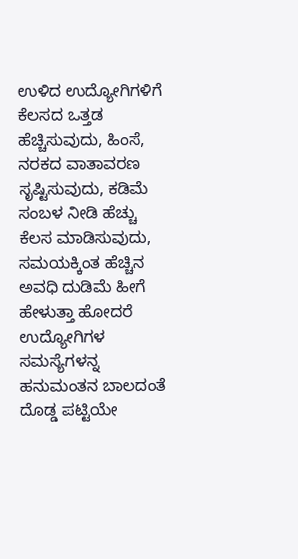ಉಳಿದ ಉದ್ಯೋಗಿಗಳಿಗೆ ಕೆಲಸದ ಒತ್ತಡ ಹೆಚ್ಚಿಸುವುದು, ಹಿಂಸೆ, ನರಕದ ವಾತಾವರಣ ಸೃಷ್ಟಿಸುವುದು, ಕಡಿಮೆ ಸಂಬಳ ನೀಡಿ ಹೆಚ್ಚು ಕೆಲಸ ಮಾಡಿಸುವುದು, ಸಮಯಕ್ಕಿಂತ ಹೆಚ್ಚಿನ ಅವಧಿ ದುಡಿಮೆ ಹೀಗೆ ಹೇಳುತ್ತಾ ಹೋದರೆ ಉದ್ಯೋಗಿಗಳ ಸಮಸ್ಯೆಗಳನ್ನ ಹನುಮಂತನ ಬಾಲದಂತೆ ದೊಡ್ಡ ಪಟ್ಟಿಯೇ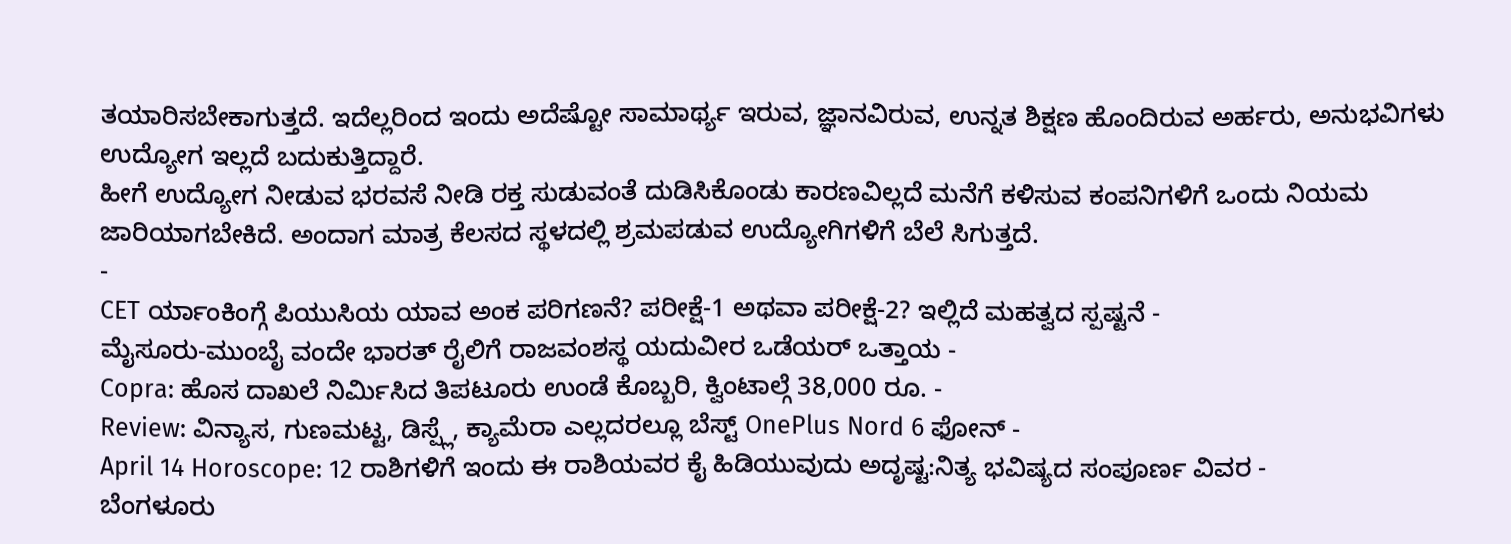ತಯಾರಿಸಬೇಕಾಗುತ್ತದೆ. ಇದೆಲ್ಲರಿಂದ ಇಂದು ಅದೆಷ್ಟೋ ಸಾಮಾರ್ಥ್ಯ ಇರುವ, ಜ್ಞಾನವಿರುವ, ಉನ್ನತ ಶಿಕ್ಷಣ ಹೊಂದಿರುವ ಅರ್ಹರು, ಅನುಭವಿಗಳು ಉದ್ಯೋಗ ಇಲ್ಲದೆ ಬದುಕುತ್ತಿದ್ದಾರೆ.
ಹೀಗೆ ಉದ್ಯೋಗ ನೀಡುವ ಭರವಸೆ ನೀಡಿ ರಕ್ತ ಸುಡುವಂತೆ ದುಡಿಸಿಕೊಂಡು ಕಾರಣವಿಲ್ಲದೆ ಮನೆಗೆ ಕಳಿಸುವ ಕಂಪನಿಗಳಿಗೆ ಒಂದು ನಿಯಮ ಜಾರಿಯಾಗಬೇಕಿದೆ. ಅಂದಾಗ ಮಾತ್ರ ಕೆಲಸದ ಸ್ಥಳದಲ್ಲಿ ಶ್ರಮಪಡುವ ಉದ್ಯೋಗಿಗಳಿಗೆ ಬೆಲೆ ಸಿಗುತ್ತದೆ.
-
CET ರ್ಯಾಂಕಿಂಗ್ಗೆ ಪಿಯುಸಿಯ ಯಾವ ಅಂಕ ಪರಿಗಣನೆ? ಪರೀಕ್ಷೆ-1 ಅಥವಾ ಪರೀಕ್ಷೆ-2? ಇಲ್ಲಿದೆ ಮಹತ್ವದ ಸ್ಪಷ್ಟನೆ -
ಮೈಸೂರು-ಮುಂಬೈ ವಂದೇ ಭಾರತ್ ರೈಲಿಗೆ ರಾಜವಂಶಸ್ಥ ಯದುವೀರ ಒಡೆಯರ್ ಒತ್ತಾಯ -
Copra: ಹೊಸ ದಾಖಲೆ ನಿರ್ಮಿಸಿದ ತಿಪಟೂರು ಉಂಡೆ ಕೊಬ್ಬರಿ, ಕ್ವಿಂಟಾಲ್ಗೆ 38,000 ರೂ. -
Review: ವಿನ್ಯಾಸ, ಗುಣಮಟ್ಟ, ಡಿಸ್ಪ್ಲೆ, ಕ್ಯಾಮೆರಾ ಎಲ್ಲದರಲ್ಲೂ ಬೆಸ್ಟ್ OnePlus Nord 6 ಫೋನ್ -
April 14 Horoscope: 12 ರಾಶಿಗಳಿಗೆ ಇಂದು ಈ ರಾಶಿಯವರ ಕೈ ಹಿಡಿಯುವುದು ಅದೃಷ್ಟ:ನಿತ್ಯ ಭವಿಷ್ಯದ ಸಂಪೂರ್ಣ ವಿವರ -
ಬೆಂಗಳೂರು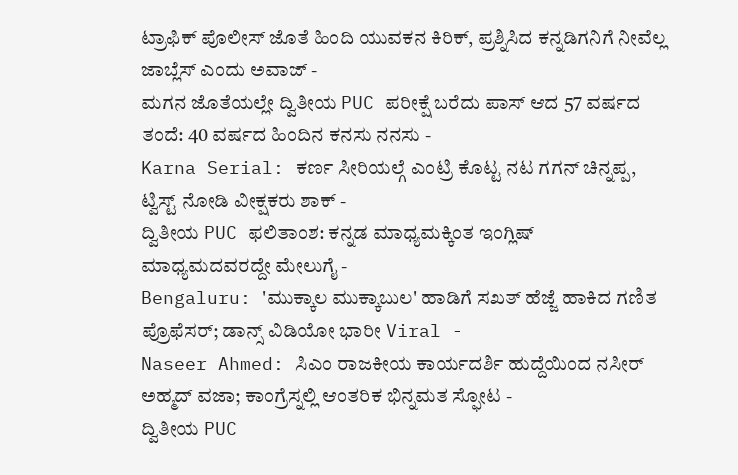ಟ್ರಾಫಿಕ್ ಪೊಲೀಸ್ ಜೊತೆ ಹಿಂದಿ ಯುವಕನ ಕಿರಿಕ್, ಪ್ರಶ್ನಿಸಿದ ಕನ್ನಡಿಗನಿಗೆ ನೀವೆಲ್ಲ ಜಾಬ್ಲೆಸ್ ಎಂದು ಅವಾಜ್ -
ಮಗನ ಜೊತೆಯಲ್ಲೇ ದ್ವಿತೀಯ PUC ಪರೀಕ್ಷೆ ಬರೆದು ಪಾಸ್ ಆದ 57 ವರ್ಷದ ತಂದೆ: 40 ವರ್ಷದ ಹಿಂದಿನ ಕನಸು ನನಸು -
Karna Serial: ಕರ್ಣ ಸೀರಿಯಲ್ಗೆ ಎಂಟ್ರಿ ಕೊಟ್ಟ ನಟ ಗಗನ್ ಚಿನ್ನಪ್ಪ, ಟ್ವಿಸ್ಟ್ ನೋಡಿ ವೀಕ್ಷಕರು ಶಾಕ್ -
ದ್ವಿತೀಯ PUC ಫಲಿತಾಂಶ: ಕನ್ನಡ ಮಾಧ್ಯಮಕ್ಕಿಂತ ಇಂಗ್ಲಿಷ್ ಮಾಧ್ಯಮದವರದ್ದೇ ಮೇಲುಗೈ -
Bengaluru: 'ಮುಕ್ಕಾಲ ಮುಕ್ಕಾಬುಲ' ಹಾಡಿಗೆ ಸಖತ್ ಹೆಜ್ಜೆ ಹಾಕಿದ ಗಣಿತ ಪ್ರೊಫೆಸರ್; ಡಾನ್ಸ್ ವಿಡಿಯೋ ಭಾರೀ Viral -
Naseer Ahmed: ಸಿಎಂ ರಾಜಕೀಯ ಕಾರ್ಯದರ್ಶಿ ಹುದ್ದೆಯಿಂದ ನಸೀರ್ ಅಹ್ಮದ್ ವಜಾ; ಕಾಂಗ್ರೆಸ್ನಲ್ಲಿ ಆಂತರಿಕ ಭಿನ್ನಮತ ಸ್ಫೋಟ -
ದ್ವಿತೀಯ PUC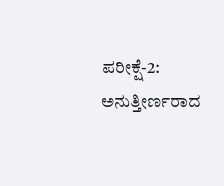ಪರೀಕ್ಷೆ-2: ಅನುತ್ತೀರ್ಣರಾದ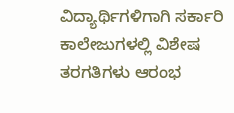ವಿದ್ಯಾರ್ಥಿಗಳಿಗಾಗಿ ಸರ್ಕಾರಿ ಕಾಲೇಜುಗಳಲ್ಲಿ ವಿಶೇಷ ತರಗತಿಗಳು ಆರಂಭ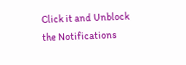Click it and Unblock the Notifications